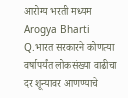आरोग्य भरती मध्यम Arogya Bharti Q.भारत सरकारने कोणत्या वर्षापर्यंत लोकसंख्या वाढीचा दर शून्यावर आणण्याचे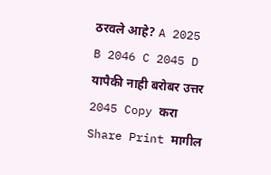ठरवले आहे? A 2025 B 2046 C 2045 D यापैकी नाही बरोबर उत्तर 2045 Copy करा Share Print मागील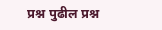प्रश्न पुढील प्रश्न